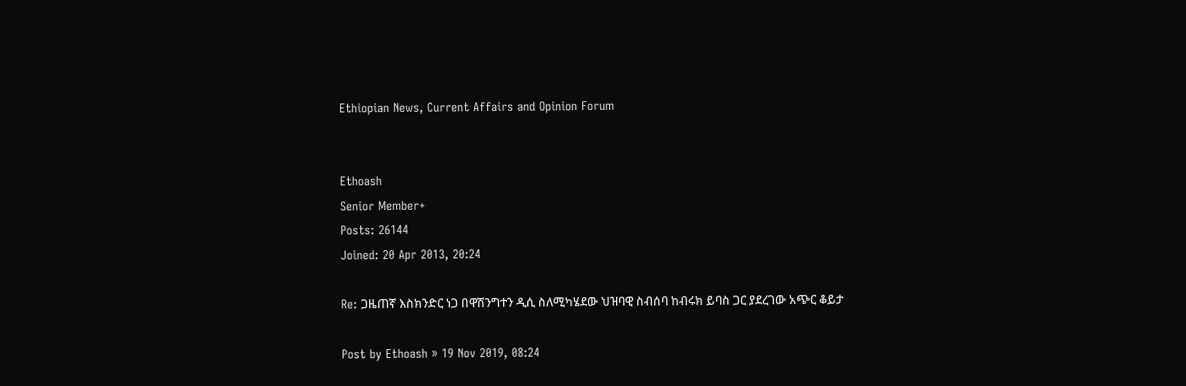Ethiopian News, Current Affairs and Opinion Forum


Ethoash
Senior Member+
Posts: 26144
Joined: 20 Apr 2013, 20:24

Re: ጋዜጠኛ እስክንድር ነጋ በዋሽንግተን ዲሲ ስለሚካሄደው ህዝባዊ ስብሰባ ከብሩክ ይባስ ጋር ያደረገው አጭር ቆይታ

Post by Ethoash » 19 Nov 2019, 08:24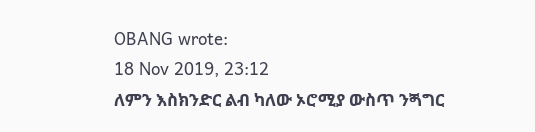OBANG wrote:
18 Nov 2019, 23:12
ለምን እስክንድር ልብ ካለው ኦሮሚያ ውስጥ ንጝግር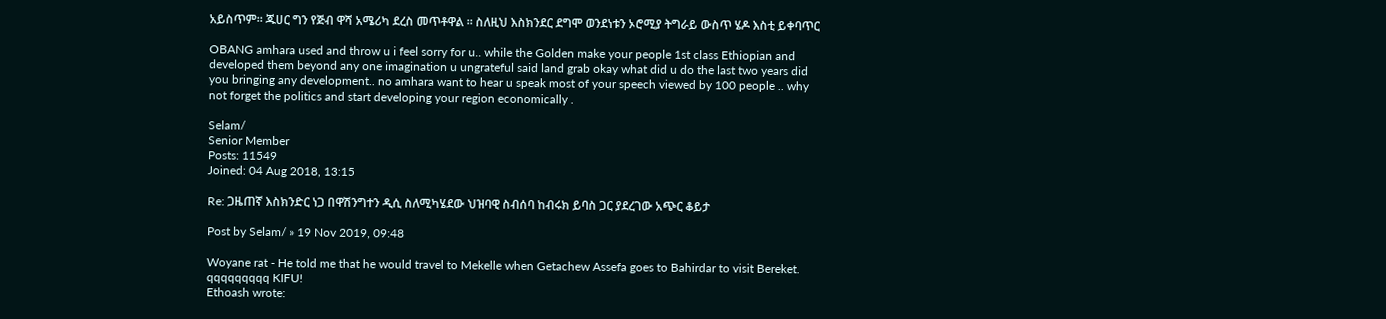አይስጥም። ጁሀር ግን የጅብ ዋሻ አሜሪካ ደረስ መጥቶዋል ። ስለዚህ እስክንደር ደግሞ ወንደነቱን ኦሮሚያ ትግራይ ውስጥ ሄዶ እስቲ ይቀባጥር

OBANG amhara used and throw u i feel sorry for u.. while the Golden make your people 1st class Ethiopian and developed them beyond any one imagination u ungrateful said land grab okay what did u do the last two years did you bringing any development.. no amhara want to hear u speak most of your speech viewed by 100 people .. why not forget the politics and start developing your region economically .

Selam/
Senior Member
Posts: 11549
Joined: 04 Aug 2018, 13:15

Re: ጋዜጠኛ እስክንድር ነጋ በዋሽንግተን ዲሲ ስለሚካሄደው ህዝባዊ ስብሰባ ከብሩክ ይባስ ጋር ያደረገው አጭር ቆይታ

Post by Selam/ » 19 Nov 2019, 09:48

Woyane rat - He told me that he would travel to Mekelle when Getachew Assefa goes to Bahirdar to visit Bereket. qqqqqqqqq KIFU!
Ethoash wrote: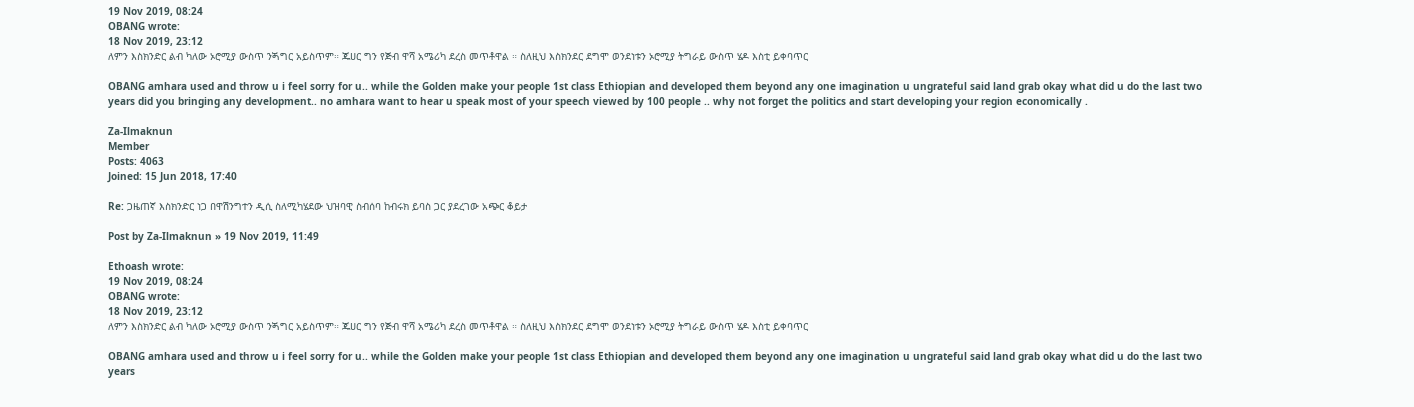19 Nov 2019, 08:24
OBANG wrote:
18 Nov 2019, 23:12
ለምን እስክንድር ልብ ካለው ኦሮሚያ ውስጥ ንጝግር አይስጥም። ጁሀር ግን የጅብ ዋሻ አሜሪካ ደረስ መጥቶዋል ። ስለዚህ እስክንደር ደግሞ ወንደነቱን ኦሮሚያ ትግራይ ውስጥ ሄዶ እስቲ ይቀባጥር

OBANG amhara used and throw u i feel sorry for u.. while the Golden make your people 1st class Ethiopian and developed them beyond any one imagination u ungrateful said land grab okay what did u do the last two years did you bringing any development.. no amhara want to hear u speak most of your speech viewed by 100 people .. why not forget the politics and start developing your region economically .

Za-Ilmaknun
Member
Posts: 4063
Joined: 15 Jun 2018, 17:40

Re: ጋዜጠኛ እስክንድር ነጋ በዋሽንግተን ዲሲ ስለሚካሄደው ህዝባዊ ስብሰባ ከብሩክ ይባስ ጋር ያደረገው አጭር ቆይታ

Post by Za-Ilmaknun » 19 Nov 2019, 11:49

Ethoash wrote:
19 Nov 2019, 08:24
OBANG wrote:
18 Nov 2019, 23:12
ለምን እስክንድር ልብ ካለው ኦሮሚያ ውስጥ ንጝግር አይስጥም። ጁሀር ግን የጅብ ዋሻ አሜሪካ ደረስ መጥቶዋል ። ስለዚህ እስክንደር ደግሞ ወንደነቱን ኦሮሚያ ትግራይ ውስጥ ሄዶ እስቲ ይቀባጥር

OBANG amhara used and throw u i feel sorry for u.. while the Golden make your people 1st class Ethiopian and developed them beyond any one imagination u ungrateful said land grab okay what did u do the last two years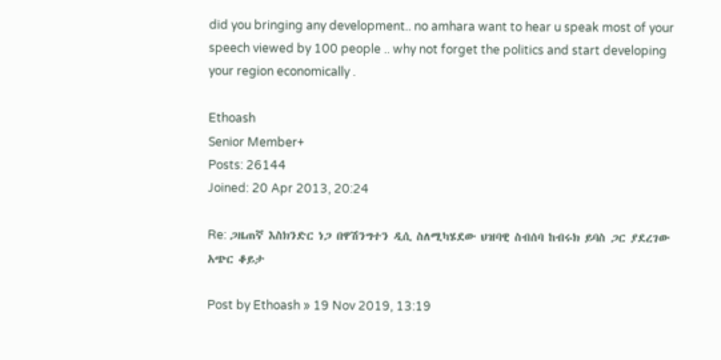did you bringing any development.. no amhara want to hear u speak most of your speech viewed by 100 people .. why not forget the politics and start developing your region economically .

Ethoash
Senior Member+
Posts: 26144
Joined: 20 Apr 2013, 20:24

Re: ጋዜጠኛ እስክንድር ነጋ በዋሽንግተን ዲሲ ስለሚካሄደው ህዝባዊ ስብሰባ ከብሩክ ይባስ ጋር ያደረገው አጭር ቆይታ

Post by Ethoash » 19 Nov 2019, 13:19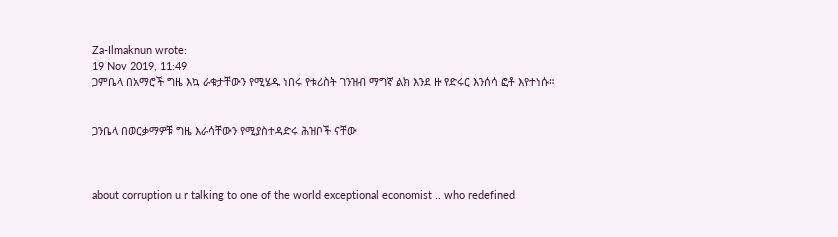Za-Ilmaknun wrote:
19 Nov 2019, 11:49
ጋምቤላ በአማሮች ግዜ እኳ ራቁታቸውን የሚሄዱ ነበሩ የቱሪስት ገንዝብ ማግኛ ልክ እንደ ዙ የድሩር እንሰሳ ፎቶ እየተነሱ።


ጋንቤላ በወርቃማዎቹ ግዜ እራሳቸውን የሚያስተዳድሩ ሕዝቦች ናቸው



about corruption u r talking to one of the world exceptional economist .. who redefined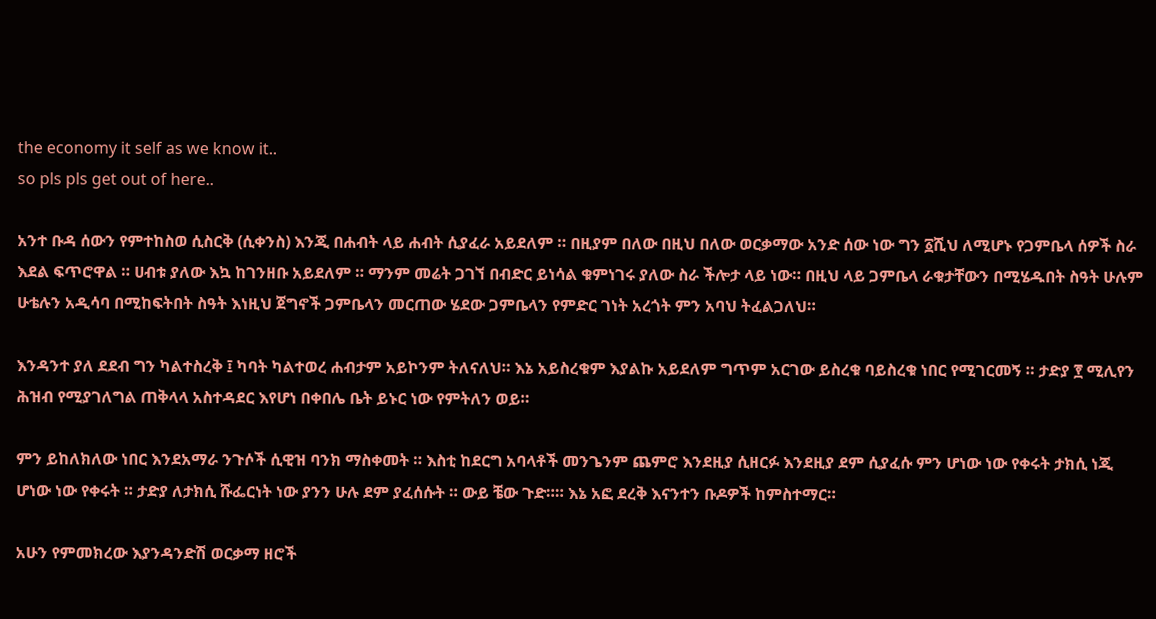the economy it self as we know it..
so pls pls get out of here..

አንተ ቡዳ ሰውን የምተከስወ ሲስርቅ (ሲቀንስ) እንጂ በሐብት ላይ ሐብት ሲያፈራ አይደለም ። በዚያም በለው በዚህ በለው ወርቃማው አንድ ሰው ነው ግን ፩ሺህ ለሚሆኑ የጋምቤላ ሰዎች ስራ እደል ፍጥሮዋል ። ሀብቱ ያለው እኳ ከገንዘቡ አይደለም ። ማንም መሬት ጋገኘ በብድር ይነሳል ቁምነገሩ ያለው ስራ ችሎታ ላይ ነው። በዚህ ላይ ጋምቤላ ራቁታቸውን በሚሄዱበት ስዓት ሁሉም ሁቴሉን አዲሳባ በሚከፍትበት ስዓት እነዚህ ጀግኖች ጋምቤላን መርጠው ሄደው ጋምቤላን የምድር ገነት አረጎት ምን አባህ ትፈልጋለህ።

እንዳንተ ያለ ደደብ ግን ካልተስረቅ ፤ ካባት ካልተወረ ሐብታም አይኮንም ትለናለህ። እኔ አይስረቁም እያልኩ አይደለም ግጥም አርገው ይስረቁ ባይስረቁ ነበር የሚገርመኝ ። ታድያ ፻ ሚሊየን ሕዝብ የሚያገለግል ጠቅላላ አስተዳደር እየሆነ በቀበሌ ቤት ይኑር ነው የምትለን ወይ።

ምን ይከለክለው ነበር እንደአማራ ንጉሶች ሲዊዝ ባንክ ማስቀመት ። እስቲ ከደርግ አባላቶች መንጌንም ጨምሮ እንደዚያ ሲዘርፉ እንደዚያ ደም ሲያፈሱ ምን ሆነው ነው የቀሩት ታክሲ ነጂ ሆነው ነው የቀሩት ። ታድያ ለታክሲ ሹፌርነት ነው ያንን ሁሉ ደም ያፈሰሱት ። ውይ ቼው ጉድ።። እኔ አፎ ደረቅ እናንተን ቡዶዎች ከምስተማር።

አሁን የምመክረው እያንዳንድሽ ወርቃማ ዘሮች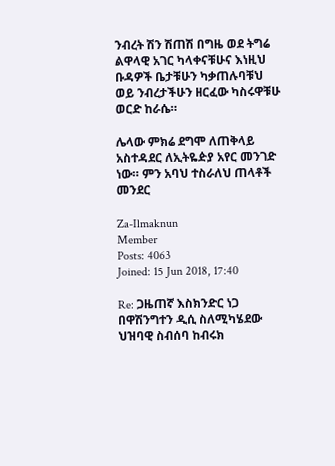ንብረት ሽን ሽጠሽ በግዜ ወደ ትግሬ ልዋላዊ አገር ካላቀናቹሁና እነዚህ ቡዳዎች ቤታቹሁን ካቃጠሉባቹህ ወይ ንብረታችሁን ዘርፈው ካስሩዋቹሁ ወርድ ከራሴ።

ሌላው ምክሬ ደግሞ ለጠቅላይ አስተዳደር ለኢትዬዽያ አየር መንገድ ነው። ምን አባህ ተስራለህ ጠላቶች መንደር

Za-Ilmaknun
Member
Posts: 4063
Joined: 15 Jun 2018, 17:40

Re: ጋዜጠኛ እስክንድር ነጋ በዋሽንግተን ዲሲ ስለሚካሄደው ህዝባዊ ስብሰባ ከብሩክ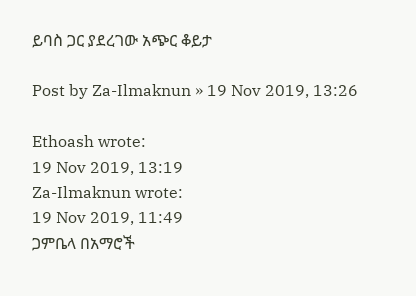ይባስ ጋር ያደረገው አጭር ቆይታ

Post by Za-Ilmaknun » 19 Nov 2019, 13:26

Ethoash wrote:
19 Nov 2019, 13:19
Za-Ilmaknun wrote:
19 Nov 2019, 11:49
ጋምቤላ በአማሮች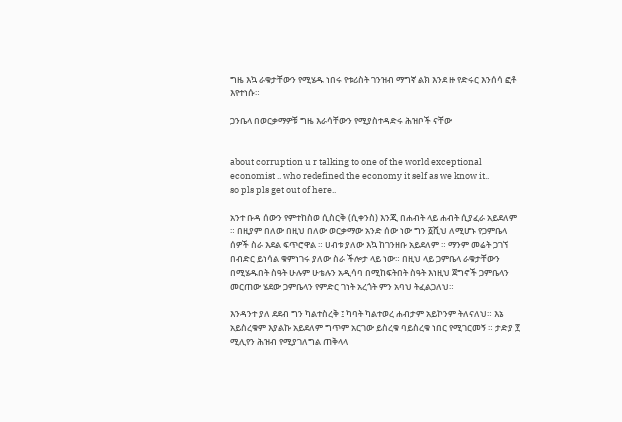ግዜ እኳ ራቁታቸውን የሚሄዱ ነበሩ የቱሪስት ገንዝብ ማግኛ ልክ እንደ ዙ የድሩር እንሰሳ ፎቶ እየተነሱ።

ጋንቤላ በወርቃማዎቹ ግዜ እራሳቸውን የሚያስተዳድሩ ሕዝቦች ናቸው


about corruption u r talking to one of the world exceptional economist .. who redefined the economy it self as we know it..
so pls pls get out of here..

አንተ ቡዳ ሰውን የምተከስወ ሲስርቅ (ሲቀንስ) እንጂ በሐብት ላይ ሐብት ሲያፈራ አይደለም ። በዚያም በለው በዚህ በለው ወርቃማው አንድ ሰው ነው ግን ፩ሺህ ለሚሆኑ የጋምቤላ ሰዎች ስራ እደል ፍጥሮዋል ። ሀብቱ ያለው እኳ ከገንዘቡ አይደለም ። ማንም መሬት ጋገኘ በብድር ይነሳል ቁምነገሩ ያለው ስራ ችሎታ ላይ ነው። በዚህ ላይ ጋምቤላ ራቁታቸውን በሚሄዱበት ስዓት ሁሉም ሁቴሉን አዲሳባ በሚከፍትበት ስዓት እነዚህ ጀግኖች ጋምቤላን መርጠው ሄደው ጋምቤላን የምድር ገነት አረጎት ምን አባህ ትፈልጋለህ።

እንዳንተ ያለ ደደብ ግን ካልተስረቅ ፤ ካባት ካልተወረ ሐብታም አይኮንም ትለናለህ። እኔ አይስረቁም እያልኩ አይደለም ግጥም አርገው ይስረቁ ባይስረቁ ነበር የሚገርመኝ ። ታድያ ፻ ሚሊየን ሕዝብ የሚያገለግል ጠቅላላ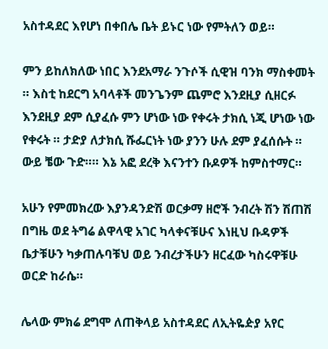አስተዳደር እየሆነ በቀበሌ ቤት ይኑር ነው የምትለን ወይ።

ምን ይከለክለው ነበር እንደአማራ ንጉሶች ሲዊዝ ባንክ ማስቀመት ። እስቲ ከደርግ አባላቶች መንጌንም ጨምሮ እንደዚያ ሲዘርፉ እንደዚያ ደም ሲያፈሱ ምን ሆነው ነው የቀሩት ታክሲ ነጂ ሆነው ነው የቀሩት ። ታድያ ለታክሲ ሹፌርነት ነው ያንን ሁሉ ደም ያፈሰሱት ። ውይ ቼው ጉድ።። እኔ አፎ ደረቅ እናንተን ቡዶዎች ከምስተማር።

አሁን የምመክረው እያንዳንድሽ ወርቃማ ዘሮች ንብረት ሽን ሽጠሽ በግዜ ወደ ትግሬ ልዋላዊ አገር ካላቀናቹሁና እነዚህ ቡዳዎች ቤታቹሁን ካቃጠሉባቹህ ወይ ንብረታችሁን ዘርፈው ካስሩዋቹሁ ወርድ ከራሴ።

ሌላው ምክሬ ደግሞ ለጠቅላይ አስተዳደር ለኢትዬዽያ አየር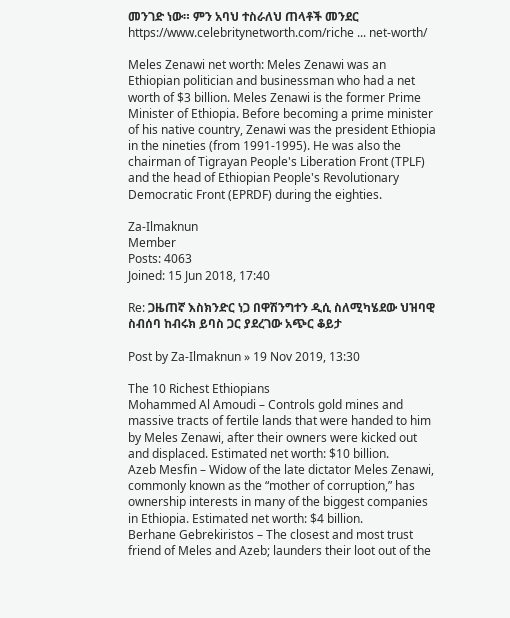መንገድ ነው። ምን አባህ ተስራለህ ጠላቶች መንደር
https://www.celebritynetworth.com/riche ... net-worth/

Meles Zenawi net worth: Meles Zenawi was an Ethiopian politician and businessman who had a net worth of $3 billion. Meles Zenawi is the former Prime Minister of Ethiopia. Before becoming a prime minister of his native country, Zenawi was the president Ethiopia in the nineties (from 1991-1995). He was also the chairman of Tigrayan People's Liberation Front (TPLF) and the head of Ethiopian People's Revolutionary Democratic Front (EPRDF) during the eighties.

Za-Ilmaknun
Member
Posts: 4063
Joined: 15 Jun 2018, 17:40

Re: ጋዜጠኛ እስክንድር ነጋ በዋሽንግተን ዲሲ ስለሚካሄደው ህዝባዊ ስብሰባ ከብሩክ ይባስ ጋር ያደረገው አጭር ቆይታ

Post by Za-Ilmaknun » 19 Nov 2019, 13:30

The 10 Richest Ethiopians
Mohammed Al Amoudi – Controls gold mines and massive tracts of fertile lands that were handed to him by Meles Zenawi, after their owners were kicked out and displaced. Estimated net worth: $10 billion.
Azeb Mesfin – Widow of the late dictator Meles Zenawi, commonly known as the “mother of corruption,” has ownership interests in many of the biggest companies in Ethiopia. Estimated net worth: $4 billion.
Berhane Gebrekiristos – The closest and most trust friend of Meles and Azeb; launders their loot out of the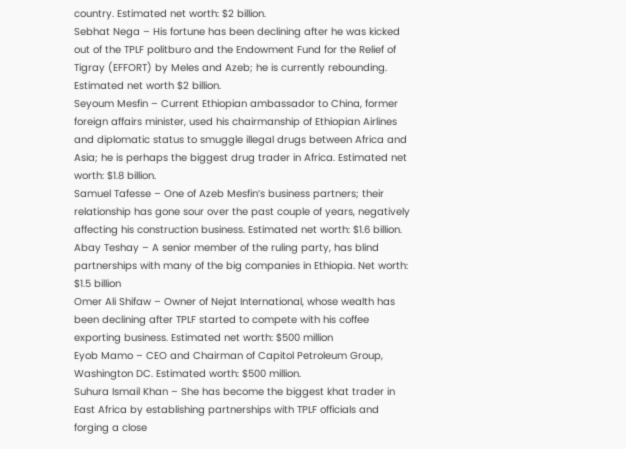country. Estimated net worth: $2 billion.
Sebhat Nega – His fortune has been declining after he was kicked out of the TPLF politburo and the Endowment Fund for the Relief of Tigray (EFFORT) by Meles and Azeb; he is currently rebounding. Estimated net worth $2 billion.
Seyoum Mesfin – Current Ethiopian ambassador to China, former foreign affairs minister, used his chairmanship of Ethiopian Airlines and diplomatic status to smuggle illegal drugs between Africa and Asia; he is perhaps the biggest drug trader in Africa. Estimated net worth: $1.8 billion.
Samuel Tafesse – One of Azeb Mesfin’s business partners; their relationship has gone sour over the past couple of years, negatively affecting his construction business. Estimated net worth: $1.6 billion.
Abay Teshay – A senior member of the ruling party, has blind partnerships with many of the big companies in Ethiopia. Net worth: $1.5 billion
Omer Ali Shifaw – Owner of Nejat International, whose wealth has been declining after TPLF started to compete with his coffee exporting business. Estimated net worth: $500 million
Eyob Mamo – CEO and Chairman of Capitol Petroleum Group, Washington DC. Estimated worth: $500 million.
Suhura Ismail Khan – She has become the biggest khat trader in East Africa by establishing partnerships with TPLF officials and forging a close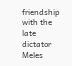friendship with the late dictator Meles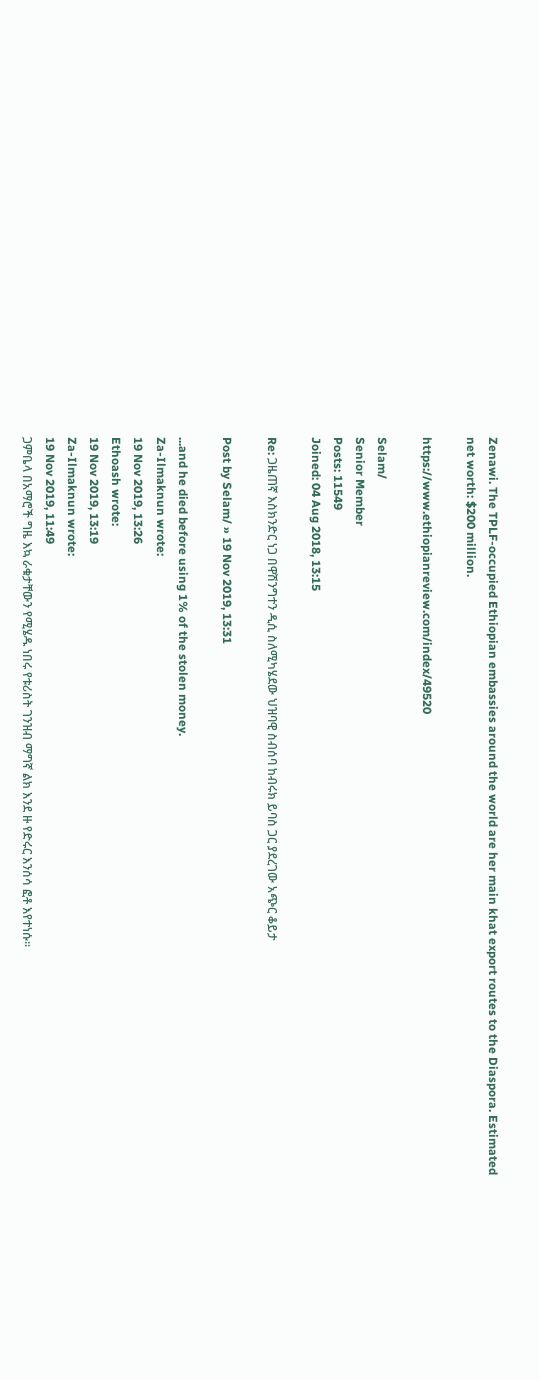Zenawi. The TPLF-occupied Ethiopian embassies around the world are her main khat export routes to the Diaspora. Estimated net worth: $200 million.

https://www.ethiopianreview.com/index/49520

Selam/
Senior Member
Posts: 11549
Joined: 04 Aug 2018, 13:15

Re: ጋዜጠኛ እስክንድር ነጋ በዋሽንግተን ዲሲ ስለሚካሄደው ህዝባዊ ስብሰባ ከብሩክ ይባስ ጋር ያደረገው አጭር ቆይታ

Post by Selam/ » 19 Nov 2019, 13:31

...and he died before using 1% of the stolen money.
Za-Ilmaknun wrote:
19 Nov 2019, 13:26
Ethoash wrote:
19 Nov 2019, 13:19
Za-Ilmaknun wrote:
19 Nov 2019, 11:49
ጋምቤላ በአማሮች ግዜ እኳ ራቁታቸውን የሚሄዱ ነበሩ የቱሪስት ገንዝብ ማግኛ ልክ እንደ ዙ የድሩር እንሰሳ ፎቶ እየተነሱ።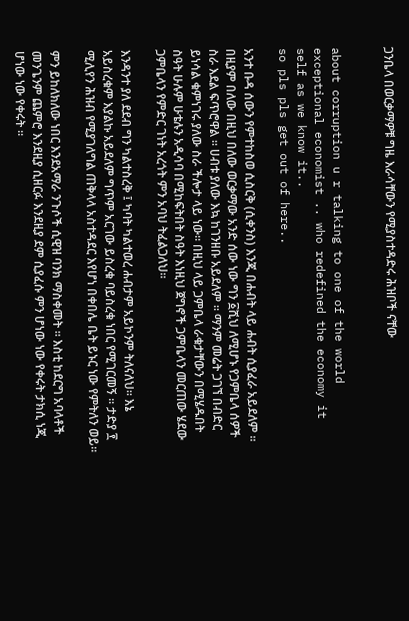ጋንቤላ በወርቃማዎቹ ግዜ እራሳቸውን የሚያስተዳድሩ ሕዝቦች ናቸው


about corruption u r talking to one of the world exceptional economist .. who redefined the economy it self as we know it..
so pls pls get out of here..

አንተ ቡዳ ሰውን የምተከስወ ሲስርቅ (ሲቀንስ) እንጂ በሐብት ላይ ሐብት ሲያፈራ አይደለም ። በዚያም በለው በዚህ በለው ወርቃማው አንድ ሰው ነው ግን ፩ሺህ ለሚሆኑ የጋምቤላ ሰዎች ስራ እደል ፍጥሮዋል ። ሀብቱ ያለው እኳ ከገንዘቡ አይደለም ። ማንም መሬት ጋገኘ በብድር ይነሳል ቁምነገሩ ያለው ስራ ችሎታ ላይ ነው። በዚህ ላይ ጋምቤላ ራቁታቸውን በሚሄዱበት ስዓት ሁሉም ሁቴሉን አዲሳባ በሚከፍትበት ስዓት እነዚህ ጀግኖች ጋምቤላን መርጠው ሄደው ጋምቤላን የምድር ገነት አረጎት ምን አባህ ትፈልጋለህ።

እንዳንተ ያለ ደደብ ግን ካልተስረቅ ፤ ካባት ካልተወረ ሐብታም አይኮንም ትለናለህ። እኔ አይስረቁም እያልኩ አይደለም ግጥም አርገው ይስረቁ ባይስረቁ ነበር የሚገርመኝ ። ታድያ ፻ ሚሊየን ሕዝብ የሚያገለግል ጠቅላላ አስተዳደር እየሆነ በቀበሌ ቤት ይኑር ነው የምትለን ወይ።

ምን ይከለክለው ነበር እንደአማራ ንጉሶች ሲዊዝ ባንክ ማስቀመት ። እስቲ ከደርግ አባላቶች መንጌንም ጨምሮ እንደዚያ ሲዘርፉ እንደዚያ ደም ሲያፈሱ ምን ሆነው ነው የቀሩት ታክሲ ነጂ ሆነው ነው የቀሩት ።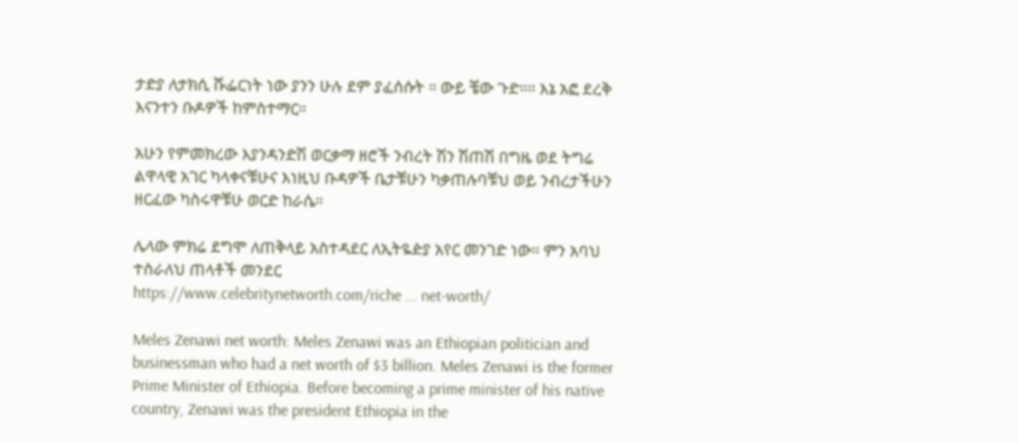ታድያ ለታክሲ ሹፌርነት ነው ያንን ሁሉ ደም ያፈሰሱት ። ውይ ቼው ጉድ።። እኔ አፎ ደረቅ እናንተን ቡዶዎች ከምስተማር።

አሁን የምመክረው እያንዳንድሽ ወርቃማ ዘሮች ንብረት ሽን ሽጠሽ በግዜ ወደ ትግሬ ልዋላዊ አገር ካላቀናቹሁና እነዚህ ቡዳዎች ቤታቹሁን ካቃጠሉባቹህ ወይ ንብረታችሁን ዘርፈው ካስሩዋቹሁ ወርድ ከራሴ።

ሌላው ምክሬ ደግሞ ለጠቅላይ አስተዳደር ለኢትዬዽያ አየር መንገድ ነው። ምን አባህ ተስራለህ ጠላቶች መንደር
https://www.celebritynetworth.com/riche ... net-worth/

Meles Zenawi net worth: Meles Zenawi was an Ethiopian politician and businessman who had a net worth of $3 billion. Meles Zenawi is the former Prime Minister of Ethiopia. Before becoming a prime minister of his native country, Zenawi was the president Ethiopia in the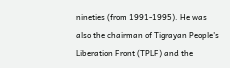nineties (from 1991-1995). He was also the chairman of Tigrayan People's Liberation Front (TPLF) and the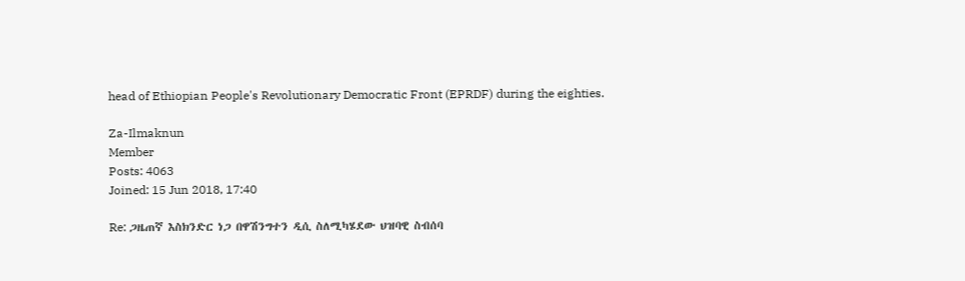head of Ethiopian People's Revolutionary Democratic Front (EPRDF) during the eighties.

Za-Ilmaknun
Member
Posts: 4063
Joined: 15 Jun 2018, 17:40

Re: ጋዜጠኛ እስክንድር ነጋ በዋሽንግተን ዲሲ ስለሚካሄደው ህዝባዊ ስብሰባ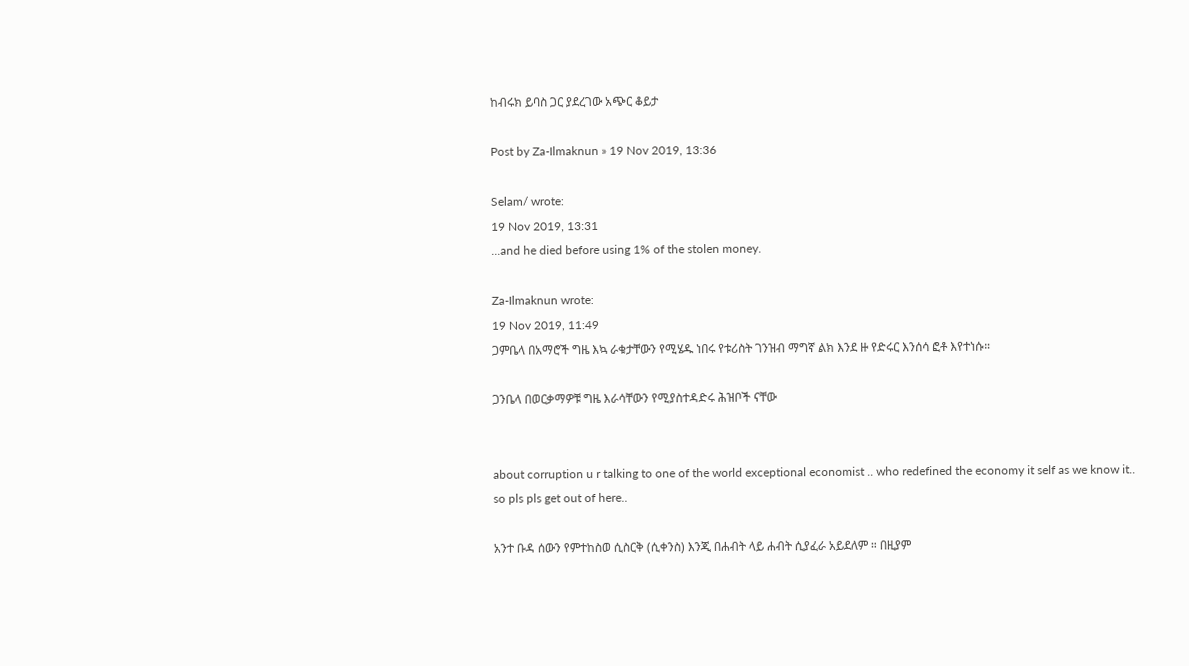ከብሩክ ይባስ ጋር ያደረገው አጭር ቆይታ

Post by Za-Ilmaknun » 19 Nov 2019, 13:36

Selam/ wrote:
19 Nov 2019, 13:31
...and he died before using 1% of the stolen money.

Za-Ilmaknun wrote:
19 Nov 2019, 11:49
ጋምቤላ በአማሮች ግዜ እኳ ራቁታቸውን የሚሄዱ ነበሩ የቱሪስት ገንዝብ ማግኛ ልክ እንደ ዙ የድሩር እንሰሳ ፎቶ እየተነሱ።

ጋንቤላ በወርቃማዎቹ ግዜ እራሳቸውን የሚያስተዳድሩ ሕዝቦች ናቸው


about corruption u r talking to one of the world exceptional economist .. who redefined the economy it self as we know it..
so pls pls get out of here..

አንተ ቡዳ ሰውን የምተከስወ ሲስርቅ (ሲቀንስ) እንጂ በሐብት ላይ ሐብት ሲያፈራ አይደለም ። በዚያም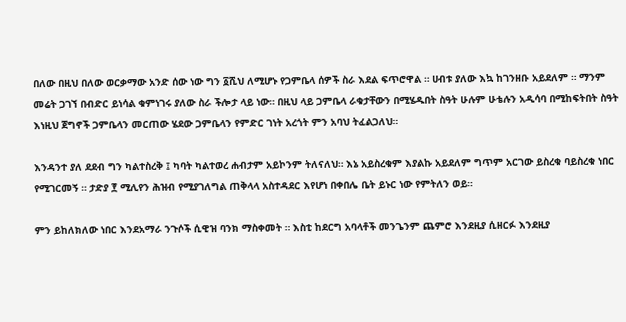በለው በዚህ በለው ወርቃማው አንድ ሰው ነው ግን ፩ሺህ ለሚሆኑ የጋምቤላ ሰዎች ስራ እደል ፍጥሮዋል ። ሀብቱ ያለው እኳ ከገንዘቡ አይደለም ። ማንም መሬት ጋገኘ በብድር ይነሳል ቁምነገሩ ያለው ስራ ችሎታ ላይ ነው። በዚህ ላይ ጋምቤላ ራቁታቸውን በሚሄዱበት ስዓት ሁሉም ሁቴሉን አዲሳባ በሚከፍትበት ስዓት እነዚህ ጀግኖች ጋምቤላን መርጠው ሄደው ጋምቤላን የምድር ገነት አረጎት ምን አባህ ትፈልጋለህ።

እንዳንተ ያለ ደደብ ግን ካልተስረቅ ፤ ካባት ካልተወረ ሐብታም አይኮንም ትለናለህ። እኔ አይስረቁም እያልኩ አይደለም ግጥም አርገው ይስረቁ ባይስረቁ ነበር የሚገርመኝ ። ታድያ ፻ ሚሊየን ሕዝብ የሚያገለግል ጠቅላላ አስተዳደር እየሆነ በቀበሌ ቤት ይኑር ነው የምትለን ወይ።

ምን ይከለክለው ነበር እንደአማራ ንጉሶች ሲዊዝ ባንክ ማስቀመት ። እስቲ ከደርግ አባላቶች መንጌንም ጨምሮ እንደዚያ ሲዘርፉ እንደዚያ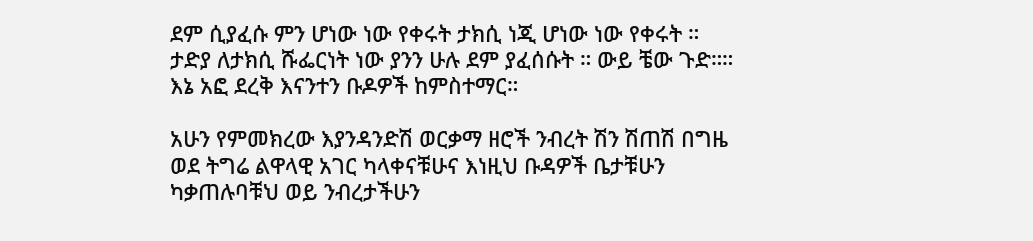ደም ሲያፈሱ ምን ሆነው ነው የቀሩት ታክሲ ነጂ ሆነው ነው የቀሩት ። ታድያ ለታክሲ ሹፌርነት ነው ያንን ሁሉ ደም ያፈሰሱት ። ውይ ቼው ጉድ።። እኔ አፎ ደረቅ እናንተን ቡዶዎች ከምስተማር።

አሁን የምመክረው እያንዳንድሽ ወርቃማ ዘሮች ንብረት ሽን ሽጠሽ በግዜ ወደ ትግሬ ልዋላዊ አገር ካላቀናቹሁና እነዚህ ቡዳዎች ቤታቹሁን ካቃጠሉባቹህ ወይ ንብረታችሁን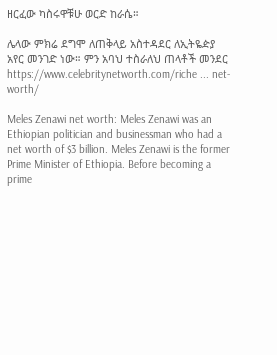ዘርፈው ካስሩዋቹሁ ወርድ ከራሴ።

ሌላው ምክሬ ደግሞ ለጠቅላይ አስተዳደር ለኢትዬዽያ አየር መንገድ ነው። ምን አባህ ተስራለህ ጠላቶች መንደር
https://www.celebritynetworth.com/riche ... net-worth/

Meles Zenawi net worth: Meles Zenawi was an Ethiopian politician and businessman who had a net worth of $3 billion. Meles Zenawi is the former Prime Minister of Ethiopia. Before becoming a prime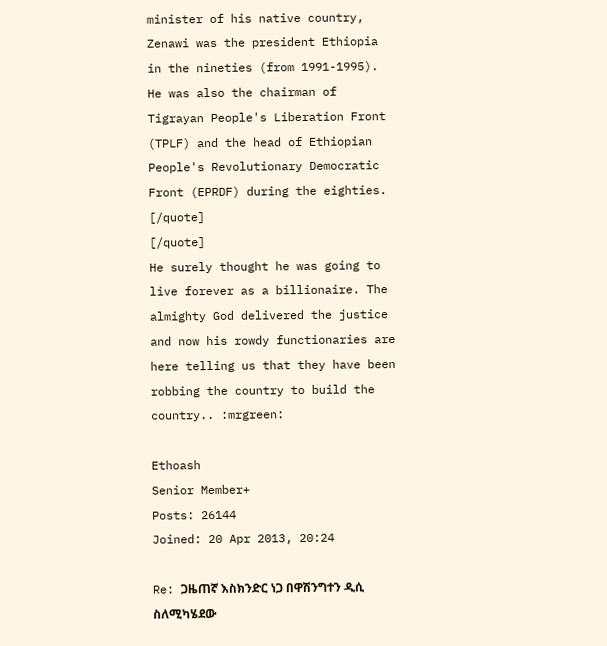minister of his native country, Zenawi was the president Ethiopia in the nineties (from 1991-1995). He was also the chairman of Tigrayan People's Liberation Front (TPLF) and the head of Ethiopian People's Revolutionary Democratic Front (EPRDF) during the eighties.
[/quote]
[/quote]
He surely thought he was going to live forever as a billionaire. The almighty God delivered the justice and now his rowdy functionaries are here telling us that they have been robbing the country to build the country.. :mrgreen:

Ethoash
Senior Member+
Posts: 26144
Joined: 20 Apr 2013, 20:24

Re: ጋዜጠኛ እስክንድር ነጋ በዋሽንግተን ዲሲ ስለሚካሄደው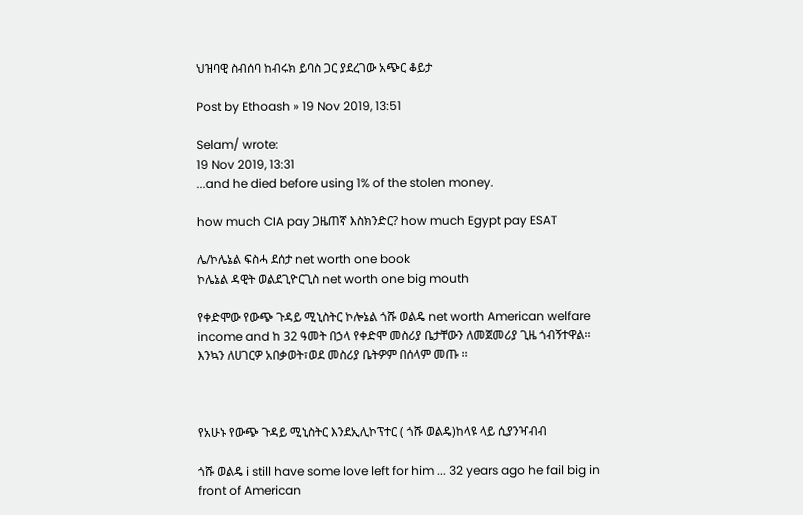ህዝባዊ ስብሰባ ከብሩክ ይባስ ጋር ያደረገው አጭር ቆይታ

Post by Ethoash » 19 Nov 2019, 13:51

Selam/ wrote:
19 Nov 2019, 13:31
...and he died before using 1% of the stolen money.

how much CIA pay ጋዜጠኛ እስክንድር? how much Egypt pay ESAT

ሌ/ኮሌኔል ፍስሓ ደሰታ net worth one book
ኮሌኔል ዳዊት ወልደጊዮርጊስ net worth one big mouth

የቀድሞው የውጭ ጉዳይ ሚኒስትር ኮሎኔል ጎሹ ወልዴ net worth American welfare income and ከ 32 ዓመት በኃላ የቀድሞ መስሪያ ቤታቸውን ለመጀመሪያ ጊዜ ጎብኝተዋል፡፡ እንኳን ለሀገርዎ አበቃወት፣ወደ መስሪያ ቤትዎም በሰላም መጡ ፡፡



የአሁኑ የውጭ ጉዳይ ሚኒስትር እንደኢሊኮፕተር ( ጎሹ ወልዴ)ከላዩ ላይ ሲያንዣብብ

ጎሹ ወልዴ i still have some love left for him ... 32 years ago he fail big in front of American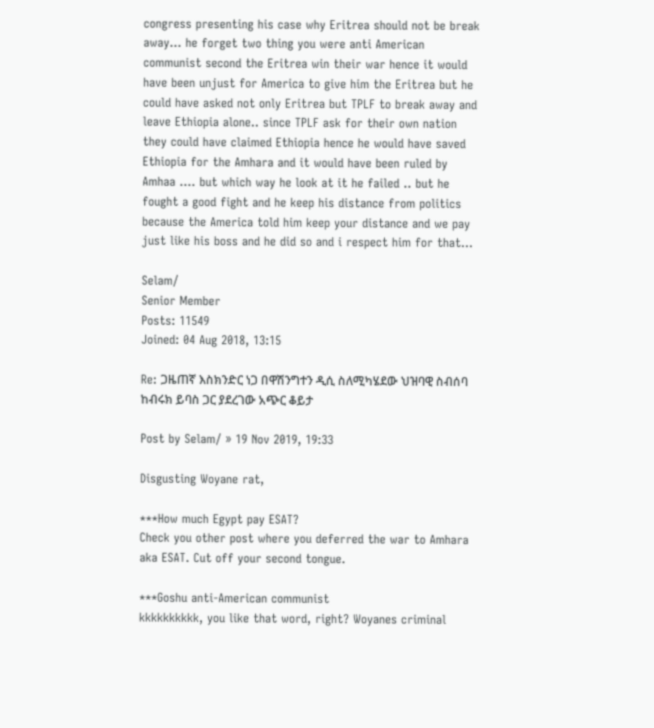congress presenting his case why Eritrea should not be break away... he forget two thing you were anti American communist second the Eritrea win their war hence it would have been unjust for America to give him the Eritrea but he could have asked not only Eritrea but TPLF to break away and leave Ethiopia alone.. since TPLF ask for their own nation they could have claimed Ethiopia hence he would have saved Ethiopia for the Amhara and it would have been ruled by Amhaa .... but which way he look at it he failed .. but he fought a good fight and he keep his distance from politics because the America told him keep your distance and we pay just like his boss and he did so and i respect him for that...

Selam/
Senior Member
Posts: 11549
Joined: 04 Aug 2018, 13:15

Re: ጋዜጠኛ እስክንድር ነጋ በዋሽንግተን ዲሲ ስለሚካሄደው ህዝባዊ ስብሰባ ከብሩክ ይባስ ጋር ያደረገው አጭር ቆይታ

Post by Selam/ » 19 Nov 2019, 19:33

Disgusting Woyane rat,

***How much Egypt pay ESAT?
Check you other post where you deferred the war to Amhara aka ESAT. Cut off your second tongue.

***Goshu anti-American communist
kkkkkkkkkk, you like that word, right? Woyanes criminal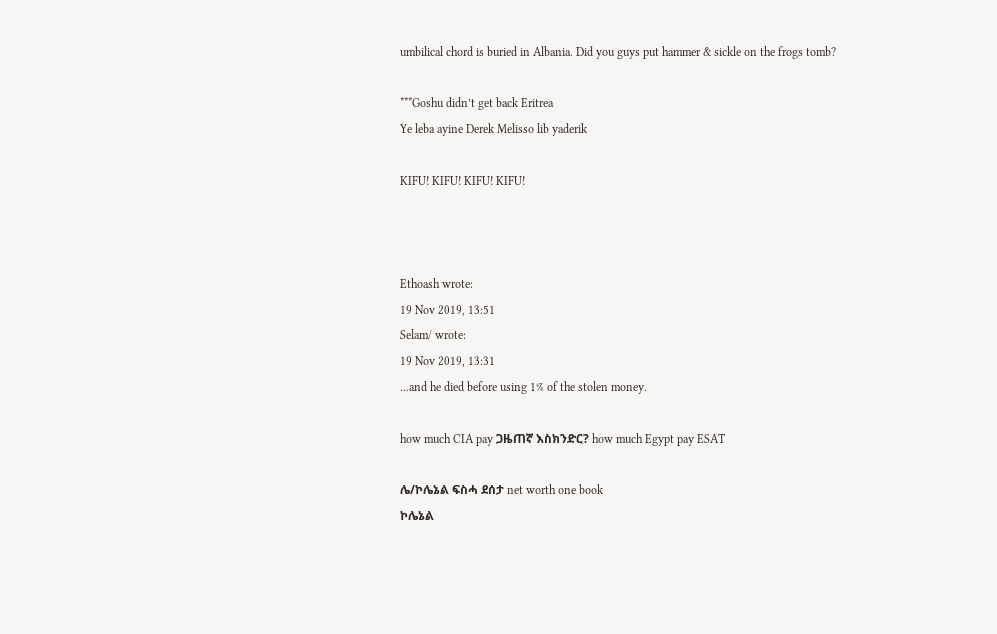umbilical chord is buried in Albania. Did you guys put hammer & sickle on the frogs tomb?

***Goshu didn’t get back Eritrea
Ye leba ayine Derek Melisso lib yaderik

KIFU! KIFU! KIFU! KIFU!



Ethoash wrote:
19 Nov 2019, 13:51
Selam/ wrote:
19 Nov 2019, 13:31
...and he died before using 1% of the stolen money.

how much CIA pay ጋዜጠኛ እስክንድር? how much Egypt pay ESAT

ሌ/ኮሌኔል ፍስሓ ደሰታ net worth one book
ኮሌኔል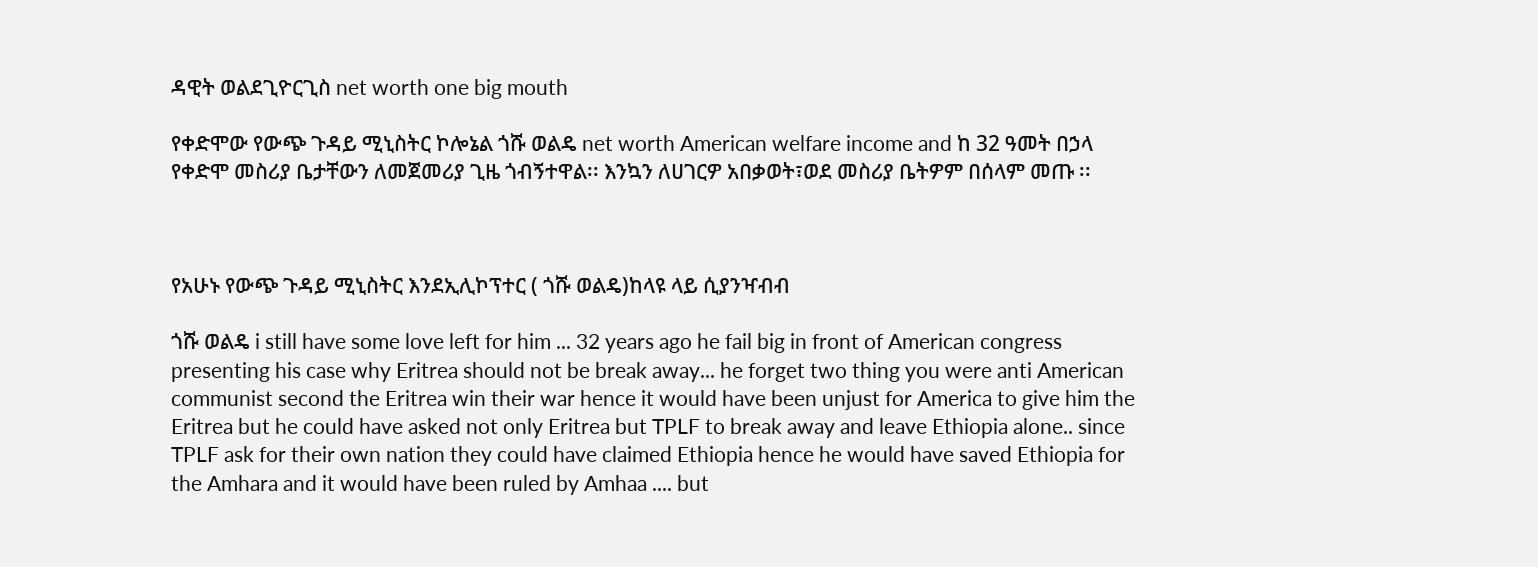ዳዊት ወልደጊዮርጊስ net worth one big mouth

የቀድሞው የውጭ ጉዳይ ሚኒስትር ኮሎኔል ጎሹ ወልዴ net worth American welfare income and ከ 32 ዓመት በኃላ የቀድሞ መስሪያ ቤታቸውን ለመጀመሪያ ጊዜ ጎብኝተዋል፡፡ እንኳን ለሀገርዎ አበቃወት፣ወደ መስሪያ ቤትዎም በሰላም መጡ ፡፡



የአሁኑ የውጭ ጉዳይ ሚኒስትር እንደኢሊኮፕተር ( ጎሹ ወልዴ)ከላዩ ላይ ሲያንዣብብ

ጎሹ ወልዴ i still have some love left for him ... 32 years ago he fail big in front of American congress presenting his case why Eritrea should not be break away... he forget two thing you were anti American communist second the Eritrea win their war hence it would have been unjust for America to give him the Eritrea but he could have asked not only Eritrea but TPLF to break away and leave Ethiopia alone.. since TPLF ask for their own nation they could have claimed Ethiopia hence he would have saved Ethiopia for the Amhara and it would have been ruled by Amhaa .... but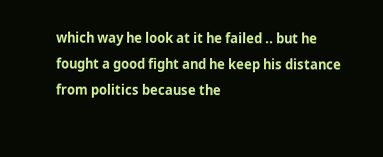which way he look at it he failed .. but he fought a good fight and he keep his distance from politics because the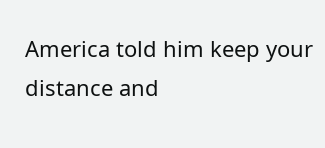America told him keep your distance and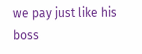we pay just like his boss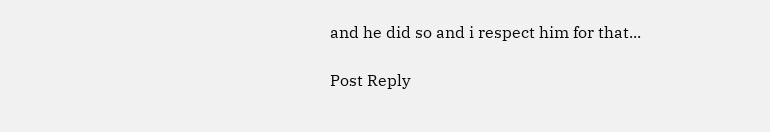and he did so and i respect him for that...

Post Reply